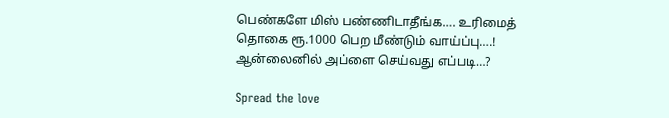பெண்களே மிஸ் பண்ணிடாதீங்க…. உரிமைத் தொகை ரூ.1000 பெற மீண்டும் வாய்ப்பு….! ஆன்லைனில் அப்ளை செய்வது எப்படி…?

Spread the love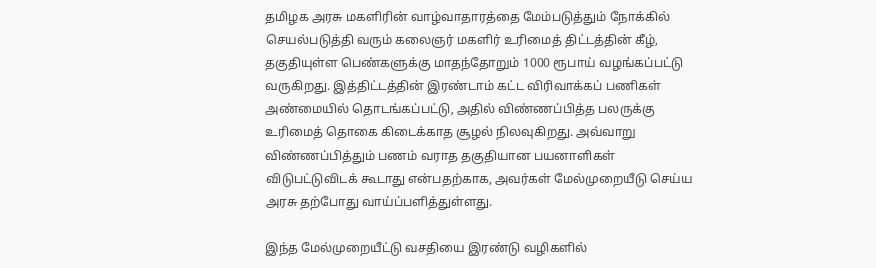தமிழக அரசு மகளிரின் வாழ்வாதாரத்தை மேம்படுத்தும் நோக்கில் செயல்படுத்தி வரும் கலைஞர் மகளிர் உரிமைத் திட்டத்தின் கீழ், தகுதியுள்ள பெண்களுக்கு மாதந்தோறும் 1000 ரூபாய் வழங்கப்பட்டு வருகிறது. இத்திட்டத்தின் இரண்டாம் கட்ட விரிவாக்கப் பணிகள் அண்மையில் தொடங்கப்பட்டு, அதில் விண்ணப்பித்த பலருக்கு உரிமைத் தொகை கிடைக்காத சூழல் நிலவுகிறது. அவ்வாறு விண்ணப்பித்தும் பணம் வராத தகுதியான பயனாளிகள் விடுபட்டுவிடக் கூடாது என்பதற்காக, அவர்கள் மேல்முறையீடு செய்ய அரசு தற்போது வாய்ப்பளித்துள்ளது.

இந்த மேல்முறையீட்டு வசதியை இரண்டு வழிகளில்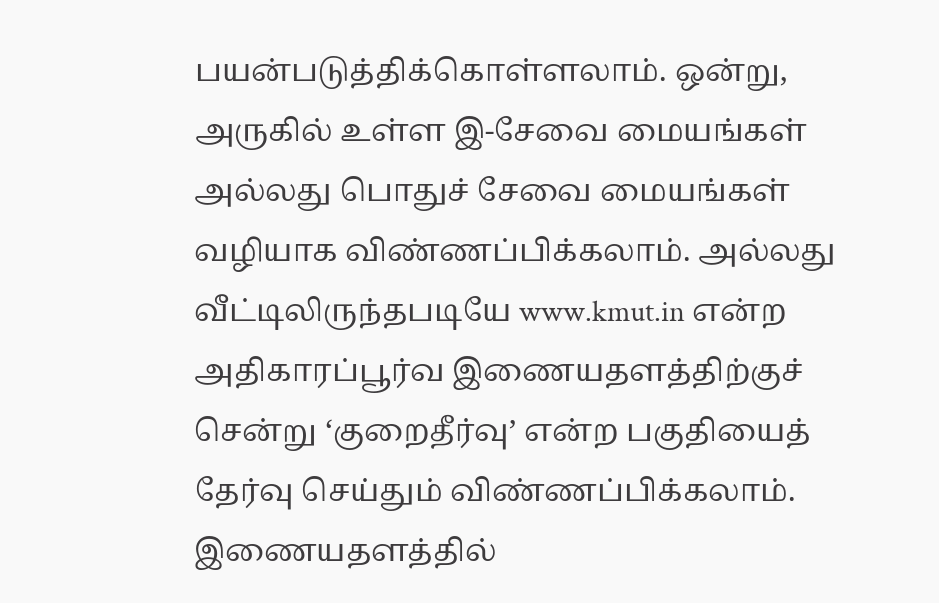பயன்படுத்திக்கொள்ளலாம். ஒன்று, அருகில் உள்ள இ-சேவை மையங்கள் அல்லது பொதுச் சேவை மையங்கள் வழியாக விண்ணப்பிக்கலாம். அல்லது வீட்டிலிருந்தபடியே www.kmut.in என்ற அதிகாரப்பூர்வ இணையதளத்திற்குச் சென்று ‘குறைதீர்வு’ என்ற பகுதியைத் தேர்வு செய்தும் விண்ணப்பிக்கலாம். இணையதளத்தில்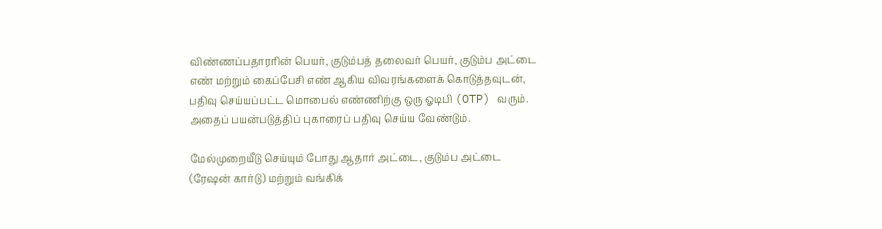விண்ணப்பதாரரின் பெயர், குடும்பத் தலைவர் பெயர், குடும்ப அட்டை எண் மற்றும் கைப்பேசி எண் ஆகிய விவரங்களைக் கொடுத்தவுடன், பதிவு செய்யப்பட்ட மொபைல் எண்ணிற்கு ஒரு ஓடிபி (OTP) வரும். அதைப் பயன்படுத்திப் புகாரைப் பதிவு செய்ய வேண்டும்.

மேல்முறையீடு செய்யும் போது ஆதார் அட்டை, குடும்ப அட்டை (ரேஷன் கார்டு) மற்றும் வங்கிக்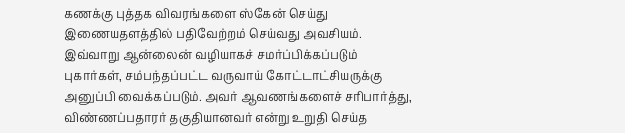கணக்கு புத்தக விவரங்களை ஸ்கேன் செய்து இணையதளத்தில் பதிவேற்றம் செய்வது அவசியம். இவ்வாறு ஆன்லைன் வழியாகச் சமர்ப்பிக்கப்படும் புகார்கள், சம்பந்தப்பட்ட வருவாய் கோட்டாட்சியருக்கு அனுப்பி வைக்கப்படும். அவர் ஆவணங்களைச் சரிபார்த்து, விண்ணப்பதாரர் தகுதியானவர் என்று உறுதி செய்த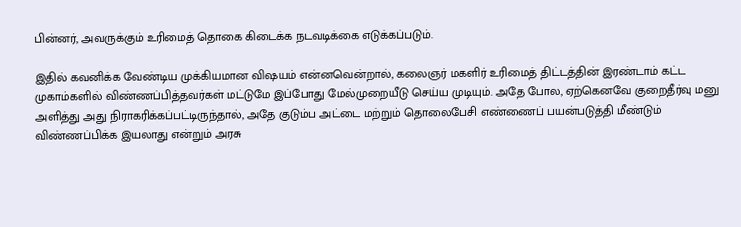பின்னர், அவருக்கும் உரிமைத் தொகை கிடைக்க நடவடிக்கை எடுக்கப்படும்.

இதில் கவனிக்க வேண்டிய முக்கியமான விஷயம் என்னவென்றால், கலைஞர் மகளிர் உரிமைத் திட்டத்தின் இரண்டாம் கட்ட முகாம்களில் விண்ணப்பித்தவர்கள் மட்டுமே இப்போது மேல்முறையீடு செய்ய முடியும். அதே போல, ஏற்கெனவே குறைதீர்வு மனு அளித்து அது நிராகரிக்கப்பட்டிருந்தால், அதே குடும்ப அட்டை மற்றும் தொலைபேசி எண்ணைப் பயன்படுத்தி மீண்டும் விண்ணப்பிக்க இயலாது என்றும் அரசு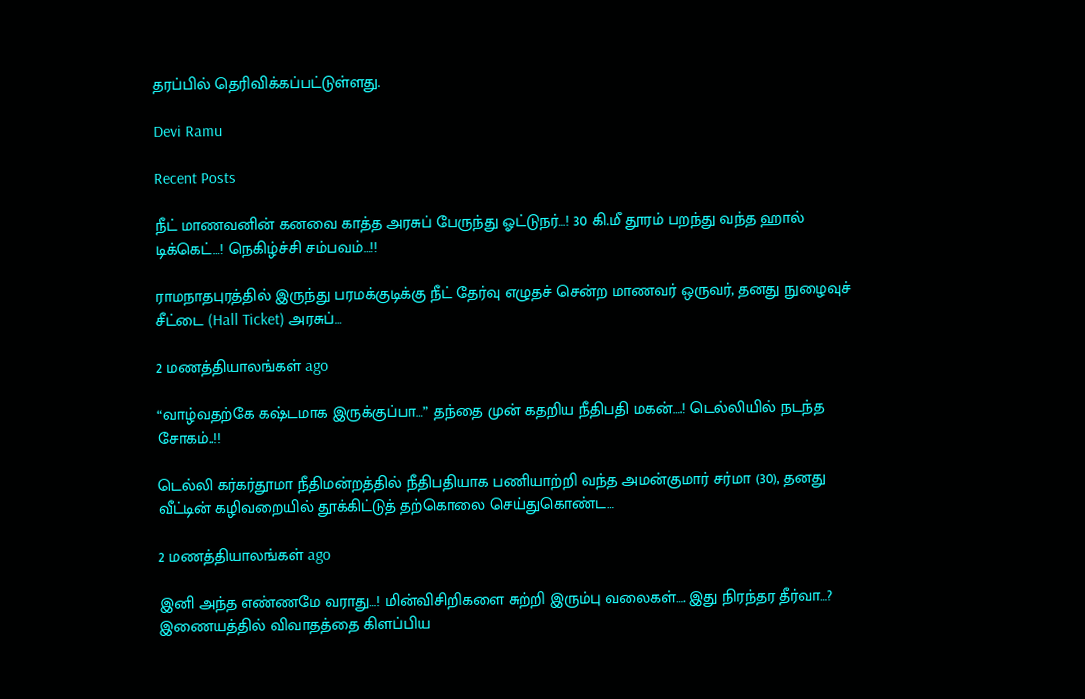தரப்பில் தெரிவிக்கப்பட்டுள்ளது.

Devi Ramu

Recent Posts

நீட் மாணவனின் கனவை காத்த அரசுப் பேருந்து ஓட்டுநர்…! 30 கி.மீ தூரம் பறந்து வந்த ஹால் டிக்கெட்…! நெகிழ்ச்சி சம்பவம்…!!

ராமநாதபுரத்தில் இருந்து பரமக்குடிக்கு நீட் தேர்வு எழுதச் சென்ற மாணவர் ஒருவர், தனது நுழைவுச் சீட்டை (Hall Ticket) அரசுப்…

2 மணத்தியாலங்கள் ago

“வாழ்வதற்கே கஷ்டமாக இருக்குப்பா…” தந்தை முன் கதறிய நீதிபதி மகன்….! டெல்லியில் நடந்த சோகம்..!!

டெல்லி கர்கர்தூமா நீதிமன்றத்தில் நீதிபதியாக பணியாற்றி வந்த அமன்குமார் சர்மா (30), தனது வீட்டின் கழிவறையில் தூக்கிட்டுத் தற்கொலை செய்துகொண்ட…

2 மணத்தியாலங்கள் ago

இனி அந்த எண்ணமே வராது…! மின்விசிறிகளை சுற்றி இரும்பு வலைகள்…. இது நிரந்தர தீர்வா…? இணையத்தில் விவாதத்தை கிளப்பிய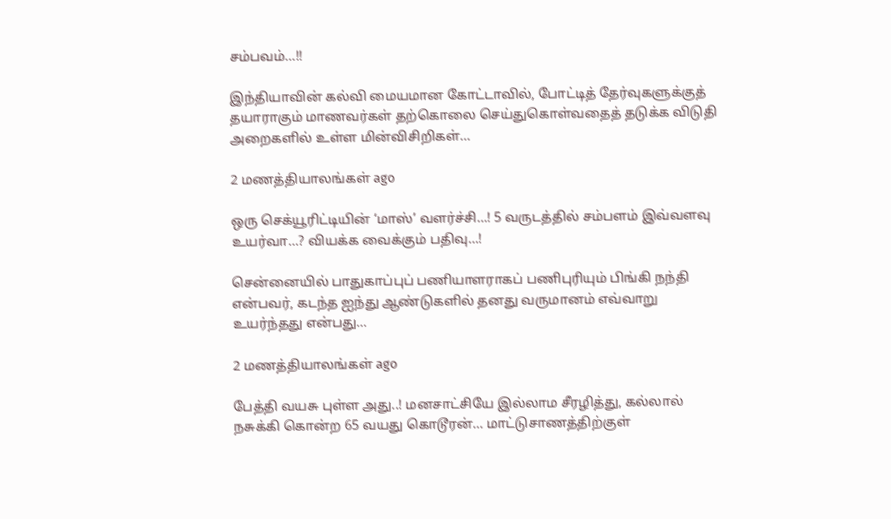சம்பவம்…!!

இந்தியாவின் கல்வி மையமான கோட்டாவில், போட்டித் தேர்வுகளுக்குத் தயாராகும் மாணவர்கள் தற்கொலை செய்துகொள்வதைத் தடுக்க விடுதி அறைகளில் உள்ள மின்விசிறிகள்…

2 மணத்தியாலங்கள் ago

ஒரு செக்யூரிட்டியின் ‘மாஸ்’ வளர்ச்சி…! 5 வருடத்தில் சம்பளம் இவ்வளவு உயர்வா…? வியக்க வைக்கும் பதிவு…!

சென்னையில் பாதுகாப்புப் பணியாளராகப் பணிபுரியும் பிங்கி நந்தி என்பவர், கடந்த ஐந்து ஆண்டுகளில் தனது வருமானம் எவ்வாறு உயர்ந்தது என்பது…

2 மணத்தியாலங்கள் ago

பேத்தி வயசு புள்ள அது..! மனசாட்சியே இல்லாம சீரழித்து, கல்லால் நசுக்கி கொன்ற 65 வயது கொடூரன்… மாட்டுசாணத்திற்குள்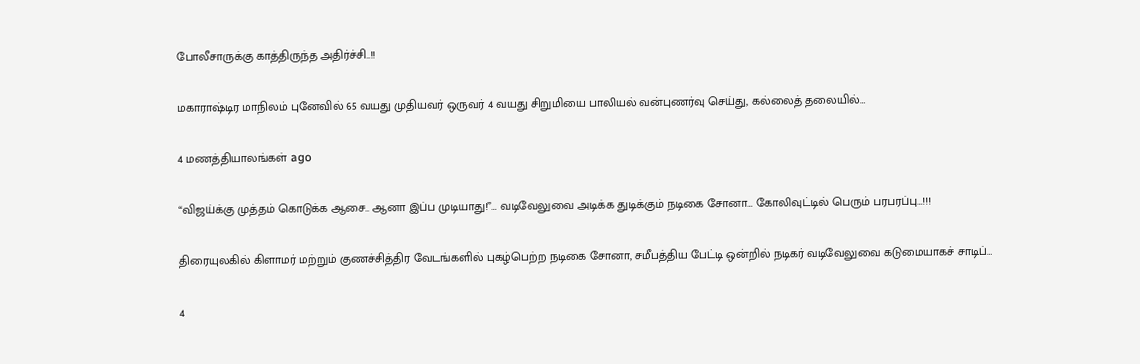போலீசாருக்கு காத்திருந்த அதிர்ச்சி..!!

மகாராஷ்டிர மாநிலம் புனேவில் 65 வயது முதியவர் ஒருவர் 4 வயது சிறுமியை பாலியல் வன்புணர்வு செய்து, கல்லைத் தலையில்…

4 மணத்தியாலங்கள் ago

“விஜய்க்கு முத்தம் கொடுக்க ஆசை.. ஆனா இப்ப முடியாது!”… வடிவேலுவை அடிக்க துடிக்கும் நடிகை சோனா… கோலிவுட்டில் பெரும் பரபரப்பு…!!!

திரையுலகில் கிளாமர் மற்றும் குணச்சித்திர வேடங்களில் புகழ்பெற்ற நடிகை சோனா, சமீபத்திய பேட்டி ஒன்றில் நடிகர் வடிவேலுவை கடுமையாகச் சாடிப்…

4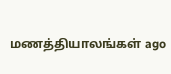மணத்தியாலங்கள் ago